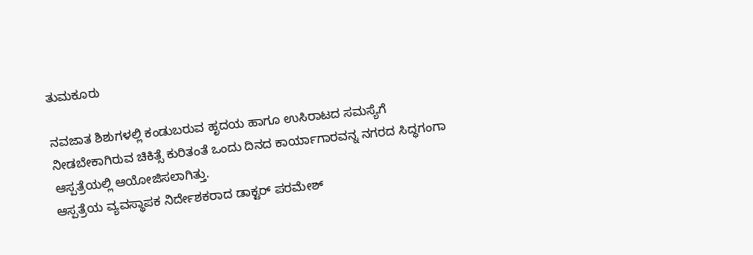ತುಮಕೂರು

ನವಜಾತ ಶಿಶುಗಳಲ್ಲಿ ಕಂಡುಬರುವ ಹೃದಯ ಹಾಗೂ ಉಸಿರಾಟದ ಸಮಸ್ಯೆಗೆ ನೀಡಬೇಕಾಗಿರುವ ಚಿಕಿತ್ಸೆ ಕುರಿತಂತೆ ಒಂದು ದಿನದ ಕಾರ್ಯಾಗಾರವನ್ನ ನಗರದ ಸಿದ್ಧಗಂಗಾ ಆಸ್ಪತ್ರೆಯಲ್ಲಿ ಆಯೋಜಿಸಲಾಗಿತ್ತು.
ಆಸ್ಪತ್ರೆಯ ವ್ಯವಸ್ಥಾಪಕ ನಿರ್ದೇಶಕರಾದ ಡಾಕ್ಟರ್ ಪರಮೇಶ್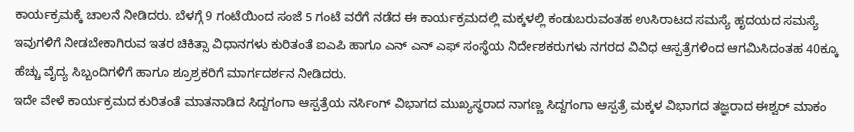ಕಾರ್ಯಕ್ರಮಕ್ಕೆ ಚಾಲನೆ ನೀಡಿದರು. ಬೆಳಗ್ಗೆ 9 ಗಂಟೆಯಿಂದ ಸಂಜೆ 5 ಗಂಟೆ ವರೆಗೆ ನಡೆದ ಈ ಕಾರ್ಯಕ್ರಮದಲ್ಲಿ ಮಕ್ಕಳಲ್ಲಿ ಕಂಡುಬರುವಂತಹ ಉಸಿರಾಟದ ಸಮಸ್ಯೆ ಹೃದಯದ ಸಮಸ್ಯೆ ಇವುಗಳಿಗೆ ನೀಡಬೇಕಾಗಿರುವ ಇತರ ಚಿಕಿತ್ಸಾ ವಿಧಾನಗಳು ಕುರಿತಂತೆ ಐಎಪಿ ಹಾಗೂ ಎನ್ ಎನ್ ಎಫ್ ಸಂಸ್ಥೆಯ ನಿರ್ದೇಶಕರುಗಳು ನಗರದ ವಿವಿಧ ಆಸ್ಪತ್ರೆಗಳಿಂದ ಆಗಮಿಸಿದಂತಹ 40ಕ್ಕೂ ಹೆಚ್ಚು ವೈದ್ಯ ಸಿಬ್ಬಂದಿಗಳಿಗೆ ಹಾಗೂ ಶ್ರೂಶ್ರಕರಿಗೆ ಮಾರ್ಗದರ್ಶನ ನೀಡಿದರು.
ಇದೇ ವೇಳೆ ಕಾರ್ಯಕ್ರಮದ ಕುರಿತಂತೆ ಮಾತನಾಡಿದ ಸಿದ್ದಗಂಗಾ ಆಸ್ಪತ್ರೆಯ ನರ್ಸಿಂಗ್ ವಿಭಾಗದ ಮುಖ್ಯಸ್ಥರಾದ ನಾಗಣ್ಣ ಸಿದ್ದಗಂಗಾ ಆಸ್ಪತ್ರೆ ಮಕ್ಕಳ ವಿಭಾಗದ ತಜ್ಞರಾದ ಈಶ್ವರ್ ಮಾಕಂ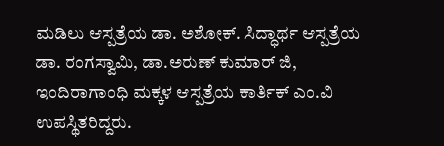ಮಡಿಲು ಆಸ್ಪತ್ರೆಯ ಡಾ. ಅಶೋಕ್. ಸಿದ್ಧಾರ್ಥ ಆಸ್ಪತ್ರೆಯ ಡಾ. ರಂಗಸ್ವಾಮಿ, ಡಾ.ಅರುಣ್ ಕುಮಾರ್ ಜಿ, ಇಂದಿರಾಗಾಂಧಿ ಮಕ್ಕಳ ಆಸ್ಪತ್ರೆಯ ಕಾರ್ತಿಕ್ ಎಂ.ವಿ ಉಪಸ್ಥಿತರಿದ್ದರು.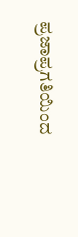ಪ್ರಜಾಪ್ರಗತಿಯಿಂದ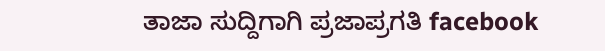ತಾಜಾ ಸುದ್ದಿಗಾಗಿ ಪ್ರಜಾಪ್ರಗತಿ facebook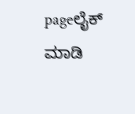pageಲೈಕ್ ಮಾಡಿ